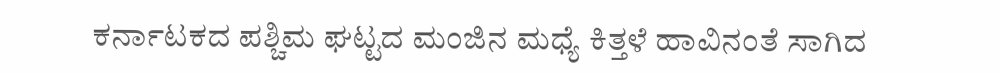ಕರ್ನಾಟಕದ ಪಶ್ಚಿಮ ಘಟ್ಟದ ಮಂಜಿನ ಮಧ್ಯೆ ಕಿತ್ತಳೆ ಹಾವಿನಂತೆ ಸಾಗಿದ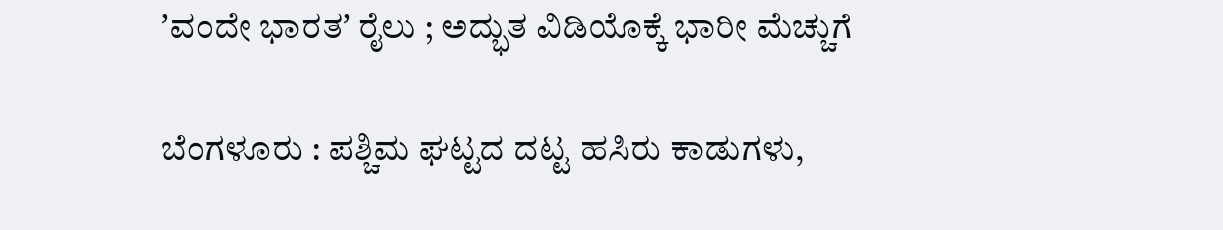ʼವಂದೇ ಭಾರತʼ ರೈಲು ; ಅದ್ಭುತ ವಿಡಿಯೊಕ್ಕೆ ಭಾರೀ ಮೆಚ್ಚುಗೆ

ಬೆಂಗಳೂರು : ಪಶ್ಚಿಮ ಘಟ್ಟದ ದಟ್ಟ ಹಸಿರು ಕಾಡುಗಳು,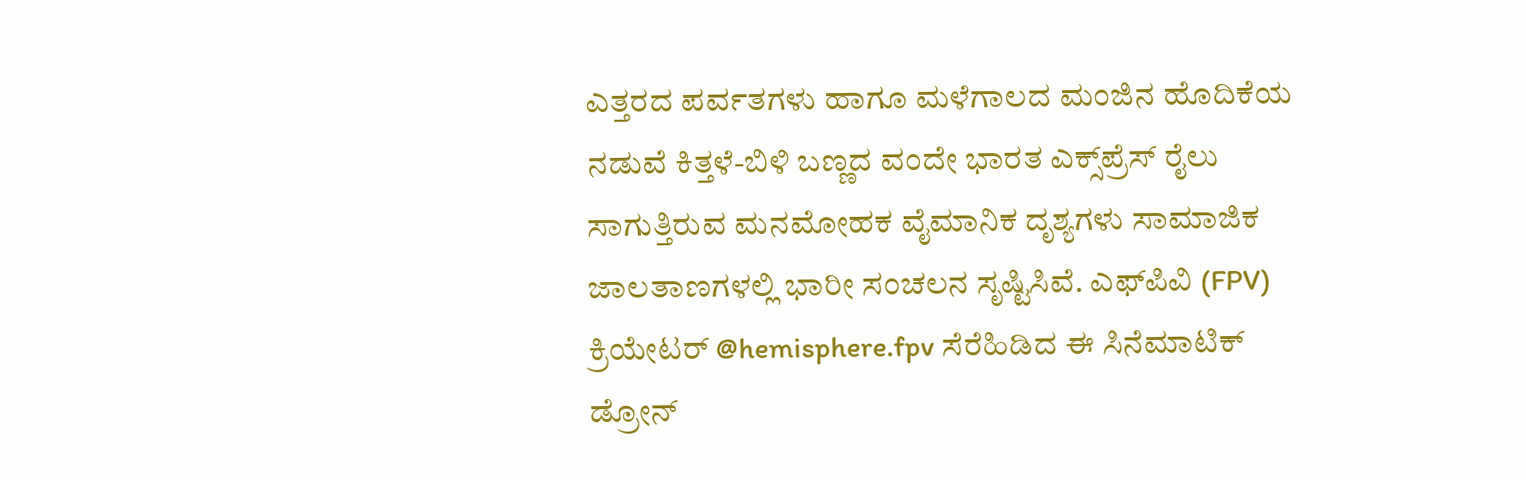ಎತ್ತರದ ಪರ್ವತಗಳು ಹಾಗೂ ಮಳೆಗಾಲದ ಮಂಜಿನ ಹೊದಿಕೆಯ ನಡುವೆ ಕಿತ್ತಳೆ-ಬಿಳಿ ಬಣ್ಣದ ವಂದೇ ಭಾರತ ಎಕ್ಸ್‌ಪ್ರೆಸ್ ರೈಲು ಸಾಗುತ್ತಿರುವ ಮನಮೋಹಕ ವೈಮಾನಿಕ ದೃಶ್ಯಗಳು ಸಾಮಾಜಿಕ ಜಾಲತಾಣಗಳಲ್ಲಿ ಭಾರೀ ಸಂಚಲನ ಸೃಷ್ಟಿಸಿವೆ. ಎಫ್‌ಪಿವಿ (FPV) ಕ್ರಿಯೇಟರ್‌ @hemisphere.fpv ಸೆರೆಹಿಡಿದ ಈ ಸಿನೆಮಾಟಿಕ್ ಡ್ರೋನ್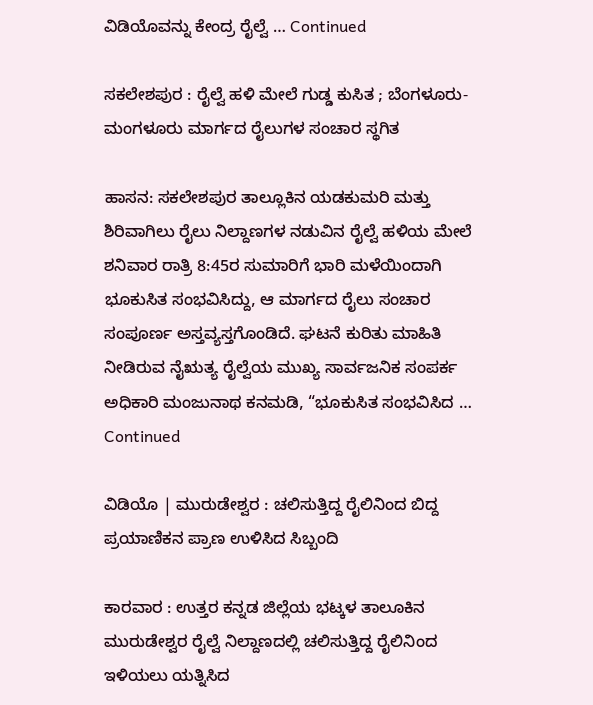ವಿಡಿಯೊವನ್ನು ಕೇಂದ್ರ ರೈಲ್ವೆ … Continued

ಸಕಲೇಶಪುರ : ರೈಲ್ವೆ ಹಳಿ ಮೇಲೆ ಗುಡ್ಡ ಕುಸಿತ ; ಬೆಂಗಳೂರು-ಮಂಗಳೂರು ಮಾರ್ಗದ ರೈಲುಗಳ ಸಂಚಾರ ಸ್ಥಗಿತ

ಹಾಸನ: ಸಕಲೇಶಪುರ ತಾಲ್ಲೂಕಿನ ಯಡಕುಮರಿ ಮತ್ತು ಶಿರಿವಾಗಿಲು ರೈಲು ನಿಲ್ದಾಣಗಳ ನಡುವಿನ ರೈಲ್ವೆ ಹಳಿಯ ಮೇಲೆ ಶನಿವಾರ ರಾತ್ರಿ 8:45ರ ಸುಮಾರಿಗೆ ಭಾರಿ ಮಳೆಯಿಂದಾಗಿ ಭೂಕುಸಿತ ಸಂಭವಿಸಿದ್ದು, ಆ ಮಾರ್ಗದ ರೈಲು ಸಂಚಾರ ಸಂಪೂರ್ಣ ಅಸ್ತವ್ಯಸ್ತಗೊಂಡಿದೆ. ಘಟನೆ ಕುರಿತು ಮಾಹಿತಿ ನೀಡಿರುವ ನೈಋತ್ಯ ರೈಲ್ವೆಯ ಮುಖ್ಯ ಸಾರ್ವಜನಿಕ ಸಂಪರ್ಕ ಅಧಿಕಾರಿ ಮಂಜುನಾಥ ಕನಮಡಿ, “ಭೂಕುಸಿತ ಸಂಭವಿಸಿದ … Continued

ವಿಡಿಯೊ | ಮುರುಡೇಶ್ವರ : ಚಲಿಸುತ್ತಿದ್ದ ರೈಲಿನಿಂದ ಬಿದ್ದ ಪ್ರಯಾಣಿಕನ ಪ್ರಾಣ ಉಳಿಸಿದ ಸಿಬ್ಬಂದಿ

ಕಾರವಾರ : ಉತ್ತರ ಕನ್ನಡ ಜಿಲ್ಲೆಯ ಭಟ್ಕಳ ತಾಲೂಕಿನ ಮುರುಡೇಶ್ವರ ರೈಲ್ವೆ ನಿಲ್ದಾಣದಲ್ಲಿ ಚಲಿಸುತ್ತಿದ್ದ ರೈಲಿನಿಂದ ಇಳಿಯಲು ಯತ್ನಿಸಿದ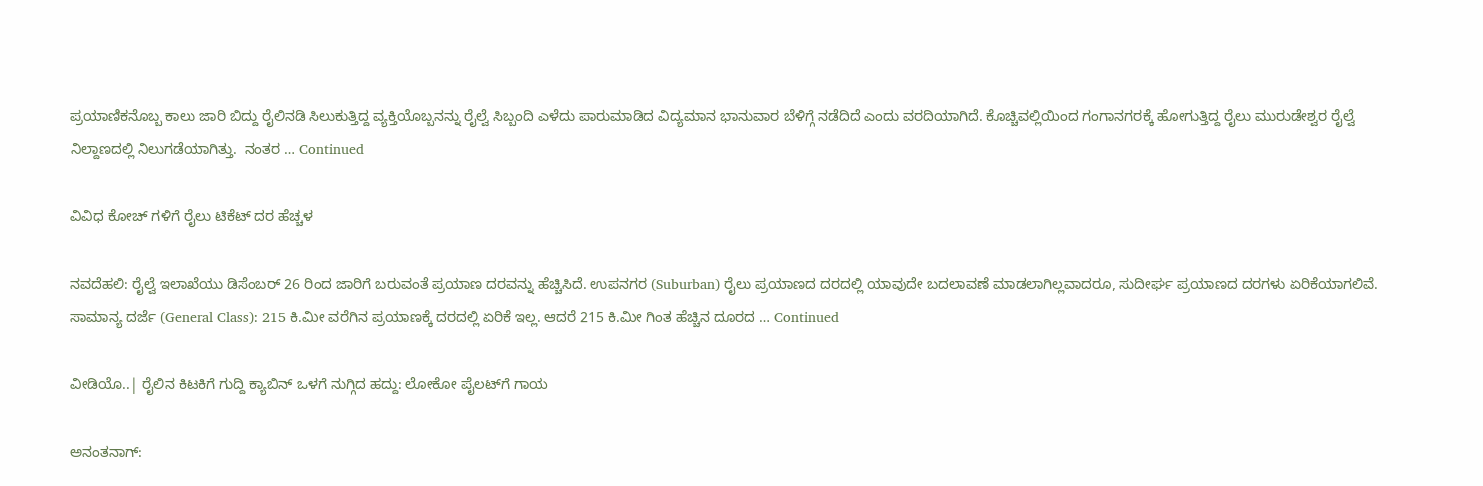ಪ್ರಯಾಣಿಕನೊಬ್ಬ ಕಾಲು ಜಾರಿ ಬಿದ್ದು ರೈಲಿನಡಿ ಸಿಲುಕುತ್ತಿದ್ದ ವ್ಯಕ್ತಿಯೊಬ್ಬನನ್ನು ರೈಲ್ವೆ ಸಿಬ್ಬಂದಿ ಎಳೆದು ಪಾರುಮಾಡಿದ ವಿದ್ಯಮಾನ ಭಾನುವಾರ ಬೆಳಿಗ್ಗೆ ನಡೆದಿದೆ ಎಂದು ವರದಿಯಾಗಿದೆ. ಕೊಚ್ಚಿವಲ್ಲಿಯಿಂದ ಗಂಗಾನಗರಕ್ಕೆ ಹೋಗುತ್ತಿದ್ದ ರೈಲು ಮುರುಡೇಶ್ವರ ರೈಲ್ವೆ ನಿಲ್ದಾಣದಲ್ಲಿ ನಿಲುಗಡೆಯಾಗಿತ್ತು.  ನಂತರ … Continued

ವಿವಿಧ ಕೋಚ್‌ ಗಳಿಗೆ ರೈಲು ಟಿಕೆಟ್‌ ದರ ಹೆಚ್ಚಳ

ನವದೆಹಲಿ: ರೈಲ್ವೆ ಇಲಾಖೆಯು ಡಿಸೆಂಬರ್ 26 ರಿಂದ ಜಾರಿಗೆ ಬರುವಂತೆ ಪ್ರಯಾಣ ದರವನ್ನು ಹೆಚ್ಚಿಸಿದೆ. ಉಪನಗರ (Suburban) ರೈಲು ಪ್ರಯಾಣದ ದರದಲ್ಲಿ ಯಾವುದೇ ಬದಲಾವಣೆ ಮಾಡಲಾಗಿಲ್ಲವಾದರೂ, ಸುದೀರ್ಘ ಪ್ರಯಾಣದ ದರಗಳು ಏರಿಕೆಯಾಗಲಿವೆ. ಸಾಮಾನ್ಯ ದರ್ಜೆ (General Class): 215 ಕಿ.ಮೀ ವರೆಗಿನ ಪ್ರಯಾಣಕ್ಕೆ ದರದಲ್ಲಿ ಏರಿಕೆ ಇಲ್ಲ. ಆದರೆ 215 ಕಿ.ಮೀ ಗಿಂತ ಹೆಚ್ಚಿನ ದೂರದ … Continued

ವೀಡಿಯೊ..| ರೈಲಿನ ಕಿಟಕಿಗೆ ಗುದ್ದಿ ಕ್ಯಾಬಿನ್‌ ಒಳಗೆ ನುಗ್ಗಿದ ಹದ್ದು: ಲೋಕೋ ಪೈಲಟ್‌ಗೆ ಗಾಯ

ಅನಂತನಾಗ್: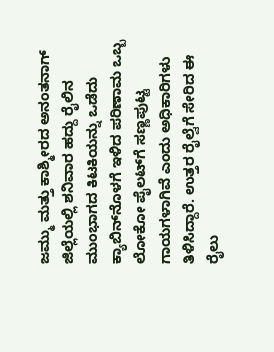ಜಮ್ಮು ಮತ್ತು ಕಾಶ್ಮೀರದ ಅನಂತನಾಗ್ ಜಿಲ್ಲೆಯಲ್ಲಿ ಶನಿವಾರ ಹದ್ದು ರೈಲಿನ ಮುಂಭಾಗದ ಕಿಟಕಿಯನ್ನು ಒಡೆದು ಕ್ಯಾಬಿನ್‌ನೊಳಗೆ ಇಳಿದ ಪರಿಣಾಮ ಒಬ್ಬ ಲೋಕೋ ಪೈಲಟ್‌ಗೆ ಸಣ್ಣಪುಟ್ಟ ಗಾಯಗಳಾಗಿವೆ ಎಂದು ಅಧಿಕಾರಿಗಳು ತಿಳಿಸಿದ್ದಾರೆ. ಉತ್ತರ ರೈಲ್ವೆಗೆ ಸೇರಿದ ಈ ರೈಲು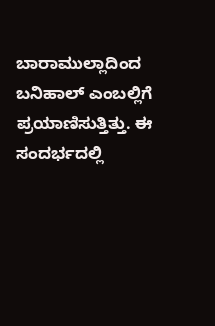ಬಾರಾಮುಲ್ಲಾದಿಂದ ಬನಿಹಾಲ್‌ ಎಂಬಲ್ಲಿಗೆ ಪ್ರಯಾಣಿಸುತ್ತಿತ್ತು. ಈ ಸಂದರ್ಭದಲ್ಲಿ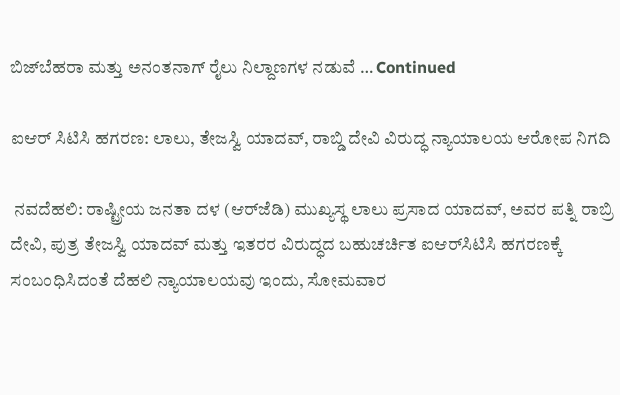ಬಿಜ್‌ಬೆಹರಾ ಮತ್ತು ಅನಂತನಾಗ್ ರೈಲು ನಿಲ್ದಾಣಗಳ ನಡುವೆ … Continued

ಐಆರ್‌ ಸಿಟಿಸಿ ಹಗರಣ: ಲಾಲು, ತೇಜಸ್ವಿ ಯಾದವ್, ರಾಬ್ಡಿ ದೇವಿ ವಿರುದ್ಧ ನ್ಯಾಯಾಲಯ ಆರೋಪ ನಿಗದಿ

 ನವದೆಹಲಿ: ರಾಷ್ಟ್ರೀಯ ಜನತಾ ದಳ (ಆರ್‌ಜೆಡಿ) ಮುಖ್ಯಸ್ಥ ಲಾಲು ಪ್ರಸಾದ ಯಾದವ್, ಅವರ ಪತ್ನಿ ರಾಬ್ರಿ ದೇವಿ, ಪುತ್ರ ತೇಜಸ್ವಿ ಯಾದವ್ ಮತ್ತು ಇತರರ ವಿರುದ್ಧದ ಬಹುಚರ್ಚಿತ ಐಆರ್‌ಸಿಟಿಸಿ ಹಗರಣಕ್ಕೆ ಸಂಬಂಧಿಸಿದಂತೆ ದೆಹಲಿ ನ್ಯಾಯಾಲಯವು ಇಂದು, ಸೋಮವಾರ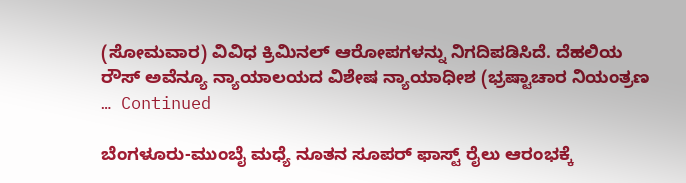(ಸೋಮವಾರ) ವಿವಿಧ ಕ್ರಿಮಿನಲ್ ಆರೋಪಗಳನ್ನು ನಿಗದಿಪಡಿಸಿದೆ. ದೆಹಲಿಯ ರೌಸ್ ಅವೆನ್ಯೂ ನ್ಯಾಯಾಲಯದ ವಿಶೇಷ ನ್ಯಾಯಾಧೀಶ (ಭ್ರಷ್ಟಾಚಾರ ನಿಯಂತ್ರಣ … Continued

ಬೆಂಗಳೂರು-ಮುಂಬೈ ಮಧ್ಯೆ ನೂತನ ಸೂಪರ್‌ ಫಾಸ್ಟ್ ರೈಲು ಆರಂಭಕ್ಕೆ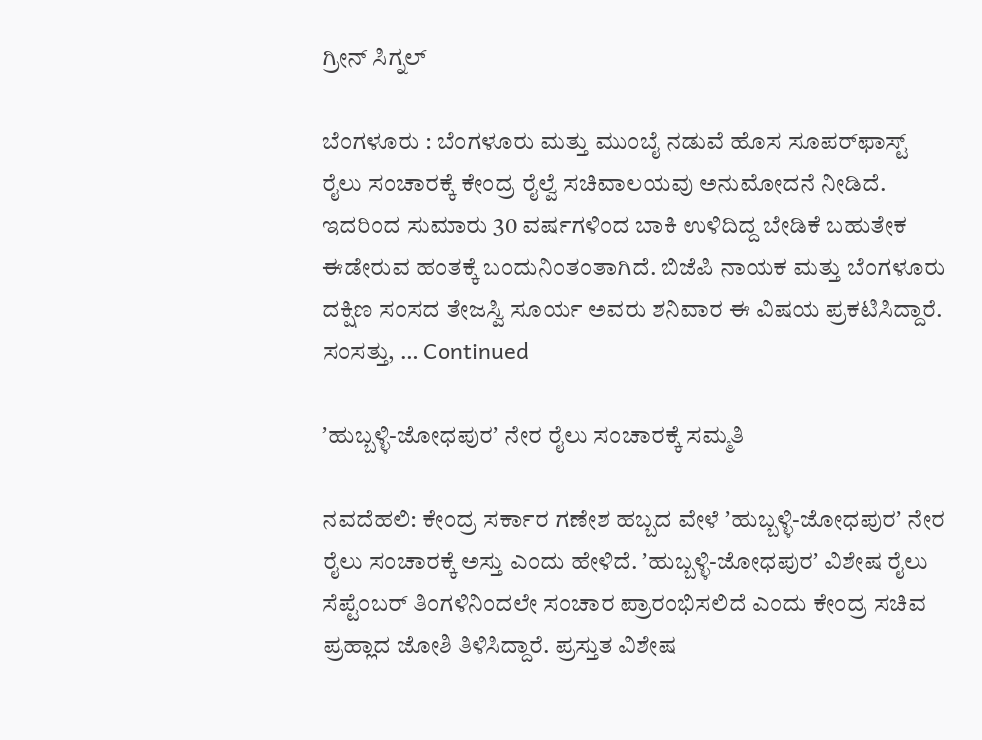ಗ್ರೀನ್‌ ಸಿಗ್ನಲ್‌

ಬೆಂಗಳೂರು : ಬೆಂಗಳೂರು ಮತ್ತು ಮುಂಬೈ ನಡುವೆ ಹೊಸ ಸೂಪರ್‌ಫಾಸ್ಟ್ ರೈಲು ಸಂಚಾರಕ್ಕೆ ಕೇಂದ್ರ ರೈಲ್ವೆ ಸಚಿವಾಲಯವು ಅನುಮೋದನೆ ನೀಡಿದೆ. ಇದರಿಂದ ಸುಮಾರು 30 ವರ್ಷಗಳಿಂದ ಬಾಕಿ ಉಳಿದಿದ್ದ ಬೇಡಿಕೆ ಬಹುತೇಕ ಈಡೇರುವ ಹಂತಕ್ಕೆ ಬಂದುನಿಂತಂತಾಗಿದೆ. ಬಿಜೆಪಿ ನಾಯಕ ಮತ್ತು ಬೆಂಗಳೂರು ದಕ್ಷಿಣ ಸಂಸದ ತೇಜಸ್ವಿ ಸೂರ್ಯ ಅವರು ಶನಿವಾರ ಈ ವಿಷಯ ಪ್ರಕಟಿಸಿದ್ದಾರೆ. ಸಂಸತ್ತು, … Continued

ʼಹುಬ್ಬಳ್ಳಿ-ಜೋಧಪುರʼ ನೇರ ರೈಲು ಸಂಚಾರಕ್ಕೆ ಸಮ್ಮತಿ

ನವದೆಹಲಿ: ಕೇಂದ್ರ ಸರ್ಕಾರ ಗಣೇಶ ಹಬ್ಬದ ವೇಳೆ ʼಹುಬ್ಬಳ್ಳಿ-ಜೋಧಪುರʼ ನೇರ ರೈಲು ಸಂಚಾರಕ್ಕೆ ಅಸ್ತು ಎಂದು ಹೇಳಿದೆ. ʼಹುಬ್ಬಳ್ಳಿ-ಜೋಧಪುರʼ ವಿಶೇಷ ರೈಲು ಸೆಪ್ಟೆಂಬರ್‌ ತಿಂಗಳಿನಿಂದಲೇ ಸಂಚಾರ ಪ್ರಾರಂಭಿಸಲಿದೆ ಎಂದು ಕೇಂದ್ರ ಸಚಿವ ಪ್ರಹ್ಲಾದ ಜೋಶಿ ತಿಳಿಸಿದ್ದಾರೆ. ಪ್ರಸ್ತುತ ವಿಶೇಷ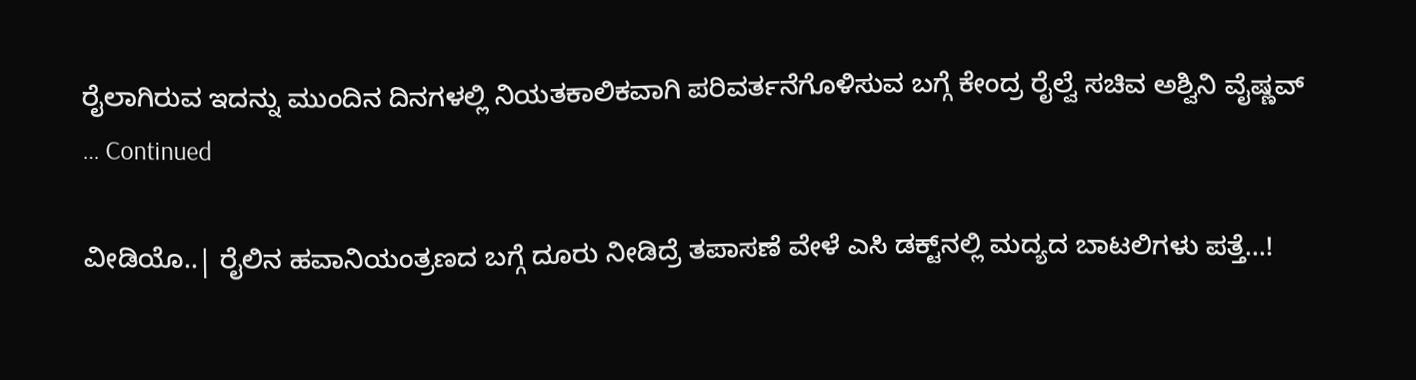ರೈಲಾಗಿರುವ ಇದನ್ನು ಮುಂದಿನ ದಿನಗಳಲ್ಲಿ ನಿಯತಕಾಲಿಕವಾಗಿ ಪರಿವರ್ತನೆಗೊಳಿಸುವ ಬಗ್ಗೆ ಕೇಂದ್ರ ರೈಲ್ವೆ ಸಚಿವ ಅಶ್ವಿನಿ ವೈಷ್ಣವ್‌ … Continued

ವೀಡಿಯೊ..| ರೈಲಿನ ಹವಾನಿಯಂತ್ರಣದ ಬಗ್ಗೆ ದೂರು ನೀಡಿದ್ರೆ ತಪಾಸಣೆ ವೇಳೆ ಎಸಿ ಡಕ್ಟ್‌ನಲ್ಲಿ ಮದ್ಯದ ಬಾಟಲಿಗಳು ಪತ್ತೆ…!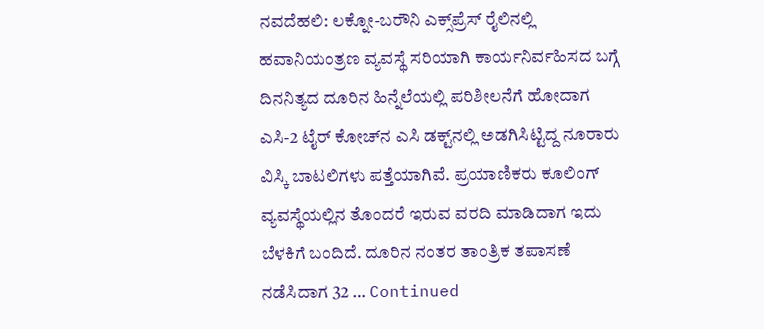ನವದೆಹಲಿ: ಲಕ್ನೋ-ಬರೌನಿ ಎಕ್ಸ್‌ಪ್ರೆಸ್‌ ರೈಲಿನಲ್ಲಿ ಹವಾನಿಯಂತ್ರಣ ವ್ಯವಸ್ಥೆ ಸರಿಯಾಗಿ ಕಾರ್ಯನಿರ್ವಹಿಸದ ಬಗ್ಗೆ ದಿನನಿತ್ಯದ ದೂರಿನ ಹಿನ್ನೆಲೆಯಲ್ಲಿ ಪರಿಶೀಲನೆಗೆ ಹೋದಾಗ ಎಸಿ-2 ಟೈರ್ ಕೋಚ್‌ನ ಎಸಿ ಡಕ್ಟ್‌ನಲ್ಲಿ ಅಡಗಿಸಿಟ್ಟಿದ್ದ ನೂರಾರು ವಿಸ್ಕಿ ಬಾಟಲಿಗಳು ಪತ್ತೆಯಾಗಿವೆ. ಪ್ರಯಾಣಿಕರು ಕೂಲಿಂಗ್ ವ್ಯವಸ್ಥೆಯಲ್ಲಿನ ತೊಂದರೆ ಇರುವ ವರದಿ ಮಾಡಿದಾಗ ಇದು ಬೆಳಕಿಗೆ ಬಂದಿದೆ. ದೂರಿನ ನಂತರ ತಾಂತ್ರಿಕ ತಪಾಸಣೆ ನಡೆಸಿದಾಗ 32 … Continued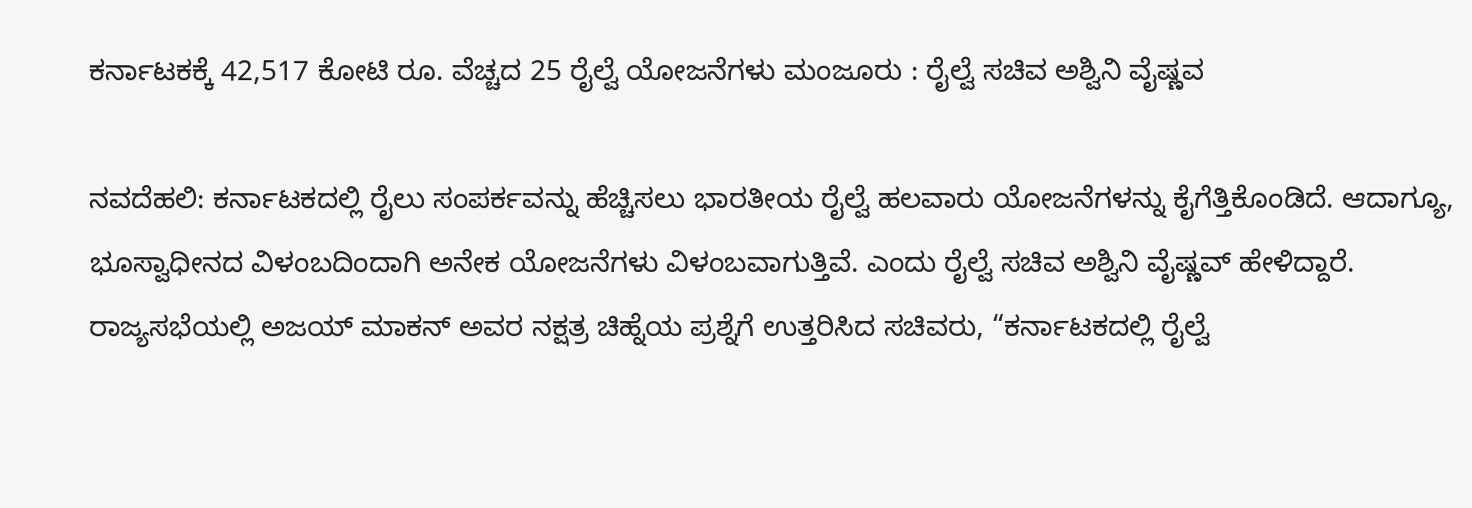ಕರ್ನಾಟಕಕ್ಕೆ 42,517 ಕೋಟಿ ರೂ. ವೆಚ್ಚದ 25 ರೈಲ್ವೆ ಯೋಜನೆಗಳು ಮಂಜೂರು : ರೈಲ್ವೆ ಸಚಿವ ಅಶ್ವಿನಿ ವೈಷ್ಣವ

ನವದೆಹಲಿ: ಕರ್ನಾಟಕದಲ್ಲಿ ರೈಲು ಸಂಪರ್ಕವನ್ನು ಹೆಚ್ಚಿಸಲು ಭಾರತೀಯ ರೈಲ್ವೆ ಹಲವಾರು ಯೋಜನೆಗಳನ್ನು ಕೈಗೆತ್ತಿಕೊಂಡಿದೆ. ಆದಾಗ್ಯೂ, ಭೂಸ್ವಾಧೀನದ ವಿಳಂಬದಿಂದಾಗಿ ಅನೇಕ ಯೋಜನೆಗಳು ವಿಳಂಬವಾಗುತ್ತಿವೆ. ಎಂದು ರೈಲ್ವೆ ಸಚಿವ ಅಶ್ವಿನಿ ವೈಷ್ಣವ್ ಹೇಳಿದ್ದಾರೆ. ರಾಜ್ಯಸಭೆಯಲ್ಲಿ ಅಜಯ್ ಮಾಕನ್ ಅವರ ನಕ್ಷತ್ರ ಚಿಹ್ನೆಯ ಪ್ರಶ್ನೆಗೆ ಉತ್ತರಿಸಿದ ಸಚಿವರು, “ಕರ್ನಾಟಕದಲ್ಲಿ ರೈಲ್ವೆ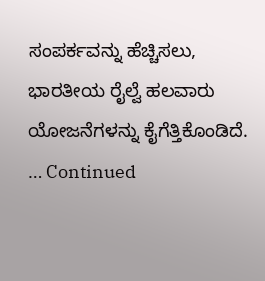ಸಂಪರ್ಕವನ್ನು ಹೆಚ್ಚಿಸಲು, ಭಾರತೀಯ ರೈಲ್ವೆ ಹಲವಾರು ಯೋಜನೆಗಳನ್ನು ಕೈಗೆತ್ತಿಕೊಂಡಿದೆ. … Continued